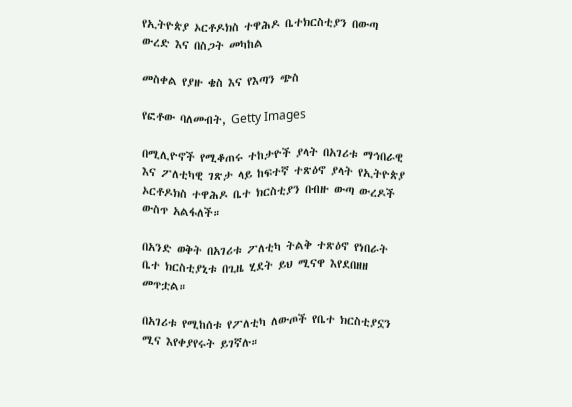የኢትዮጵያ ኦርቶዶክስ ተዋሕዶ ቤተክርስቲያን በውጣ ውረድ እና በስጋት መካከል

መስቀል የያዙ ቄስ እና የእጣን ጭስ

የፎቶው ባለመብት, Getty Images

በሚሊዮኖች የሚቆጠሩ ተከታዮች ያላት በአገሪቱ ማኅበራዊ እና ፖለቲካዊ ገጽታ ላይ ከፍተኛ ተጽዕኖ ያላት የኢትዮጵያ ኦርቶዶክስ ተዋሕዶ ቤተ ክርስቲያን በብዙ ውጣ ውረዶች ውስጥ አልፋለች።

በአንድ ወቅት በአገሪቱ ፖለቲካ ትልቅ ተጽዕኖ የነበራት ቤተ ክርስቲያኒቱ በጊዜ ሂደት ይህ ሚናዋ እየደበዘዘ መጥቷል።

በአገሪቱ የሚከሰቱ የፖለቲካ ለውጦች የቤተ ክርስቲያኗን ሚና እየቀያየሩት ይገኛሉ።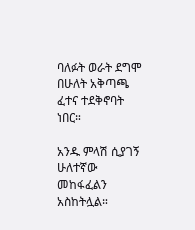ባለፉት ወራት ደግሞ በሁለት አቅጣጫ ፈተና ተደቅኖባት ነበር።

አንዱ ምላሽ ሲያገኝ ሁለተኛው መከፋፈልን አስከትሏል።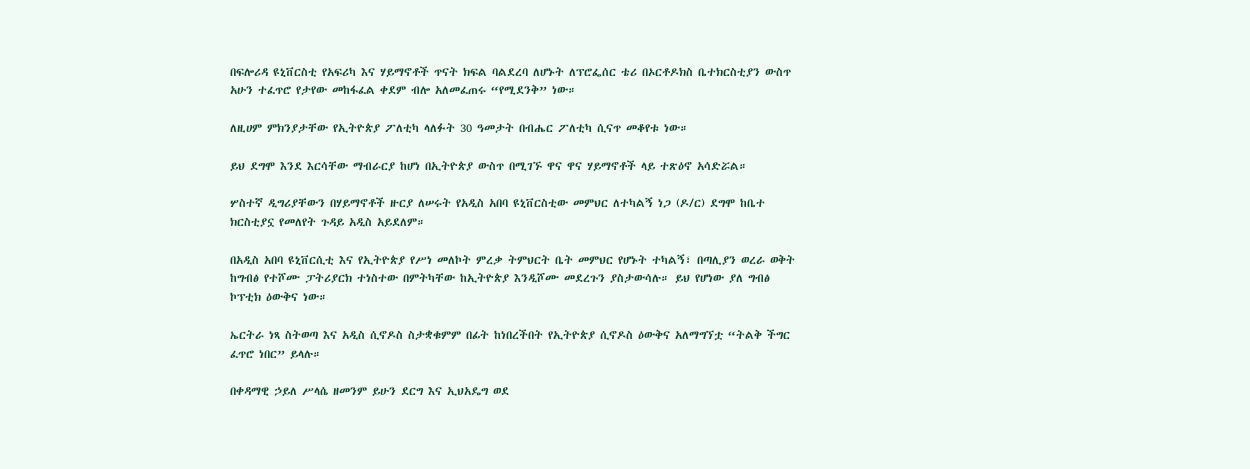በፍሎሪዳ ዩኒቨርስቲ የአፍሪካ እና ሃይማኖቶች ጥናት ክፍል ባልደረባ ለሆኑት ለፕሮፌሰር ቴሪ በኦርቶዶክስ ቤተክርስቲያን ውስጥ አሁን ተፈጥሮ የታየው መከፋፈል ቀደም ብሎ አለመፈጠሩ “የሚደንቅ” ነው።

ለዚሀም ምክንያታቸው የኢትዮጵያ ፖለቲካ ላለፉት 30 ዓመታት በብሔር ፖለቲካ ሲናጥ መቆየቱ ነው።

ይህ ደግሞ እንደ እርሳቸው ማብራርያ ከሆነ በኢትዮጵያ ውስጥ በሚገኙ ዋና ዋና ሃይማኖቶች ላይ ተጽዕኖ አሳድሯል።

ሦስተኛ ዲግሪያቸውን በሃይማኖቶች ዙርያ ለሠሩት የአዲስ አበባ ዩኒቨርስቲው መምህር ለተካልኝ ነጋ (ዶ/ር) ደግሞ ከቤተ ክርስቲያኗ የመለየት ጉዳይ አዲስ አይደለም።

በአዲስ አበባ ዩኒቨርሲቲ እና የኢትዮጵያ የሥነ መለኮት ምረቃ ትምህርት ቤት መምህር የሆኑት ተካልኝ፣ በጣሊያን ወረራ ወቅት ከግብፅ የተሾሙ ፓትሪያርክ ተነስተው በምትካቸው ከኢትዮጵያ እንዲሾሙ መደረጉን ያስታውሳሉ። ይህ የሆነው ያለ ግብፅ ኮፕቲክ ዕውቅና ነው።

ኤርትራ ነጻ ስትወጣ እና አዲስ ሲኖዶስ ስታቋቁምም በፊት ከነበረችበት የኢትዮጵያ ሲኖዶስ ዕውቅና አለማግኘቷ “ትልቅ ችግር ፈጥሮ ነበር” ይላሉ።

በቀዳማዊ ኃይለ ሥላሴ ዘመንም ይሁን ደርግ እና ኢህአዴግ ወደ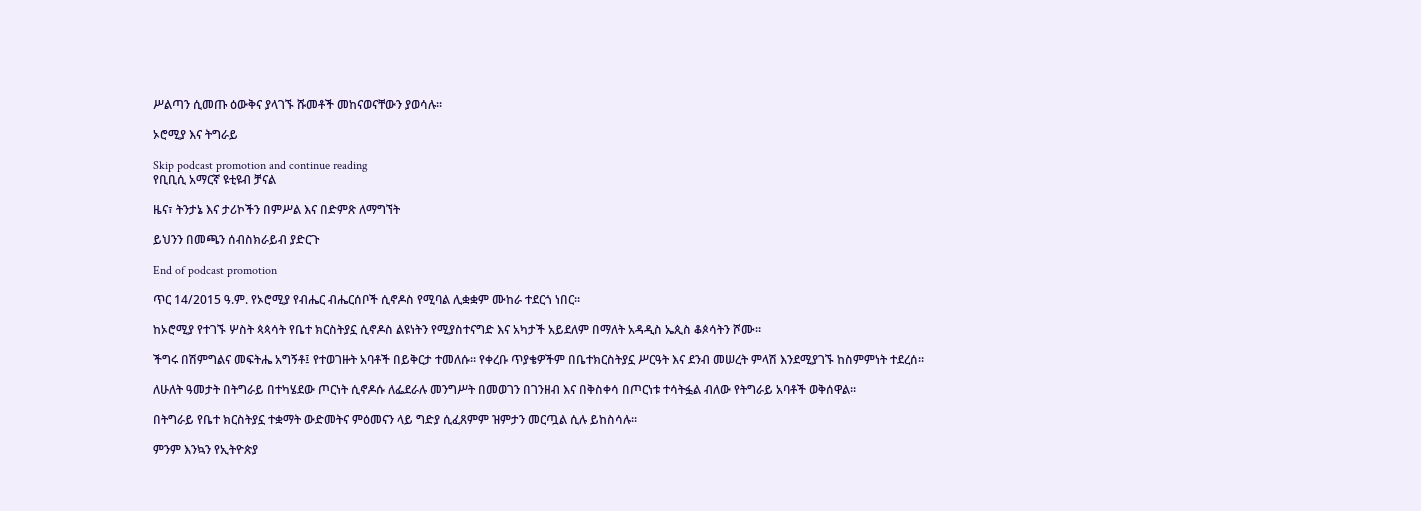ሥልጣን ሲመጡ ዕውቅና ያላገኙ ሹመቶች መከናወናቸውን ያወሳሉ።

ኦሮሚያ እና ትግራይ

Skip podcast promotion and continue reading
የቢቢሲ አማርኛ ዩቲዩብ ቻናል

ዜና፣ ትንታኔ እና ታሪኮችን በምሥል እና በድምጽ ለማግኘት

ይህንን በመጫን ሰብስክራይብ ያድርጉ

End of podcast promotion

ጥር 14/2015 ዓ.ም. የኦሮሚያ የብሔር ብሔርሰቦች ሲኖዶስ የሚባል ሊቋቋም ሙከራ ተደርጎ ነበር።

ከኦሮሚያ የተገኙ ሦስት ጳጳሳት የቤተ ክርስትያኗ ሲኖዶስ ልዩነትን የሚያስተናግድ እና አካታች አይደለም በማለት አዳዲስ ኤጲስ ቆጶሳትን ሾሙ።

ችግሩ በሽምግልና መፍትሔ አግኝቶ፤ የተወገዙት አባቶች በይቅርታ ተመለሱ። የቀረቡ ጥያቄዎችም በቤተክርስትያኗ ሥርዓት እና ደንብ መሠረት ምላሽ እንደሚያገኙ ከስምምነት ተደረሰ።

ለሁለት ዓመታት በትግራይ በተካሄደው ጦርነት ሲኖዶሱ ለፌደራሉ መንግሥት በመወገን በገንዘብ እና በቅስቀሳ በጦርነቱ ተሳትፏል ብለው የትግራይ አባቶች ወቅሰዋል።

በትግራይ የቤተ ክርስትያኗ ተቋማት ውድመትና ምዕመናን ላይ ግድያ ሲፈጸምም ዝምታን መርጧል ሲሉ ይከስሳሉ።

ምንም እንኳን የኢትዮጵያ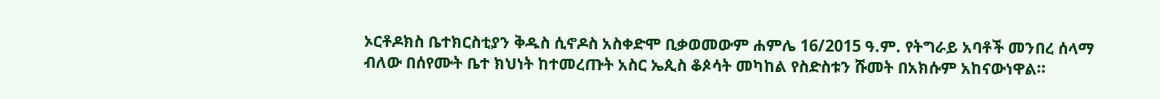ኦርቶዶክስ ቤተክርስቲያን ቅዱስ ሲኖዶስ አስቀድሞ ቢቃወመውም ሐምሌ 16/2015 ዓ.ም. የትግራይ አባቶች መንበረ ሰላማ ብለው በሰየሙት ቤተ ክህነት ከተመረጡት አስር ኤጲስ ቆጶሳት መካከል የስድስቱን ሹመት በአክሱም አከናውነዋል።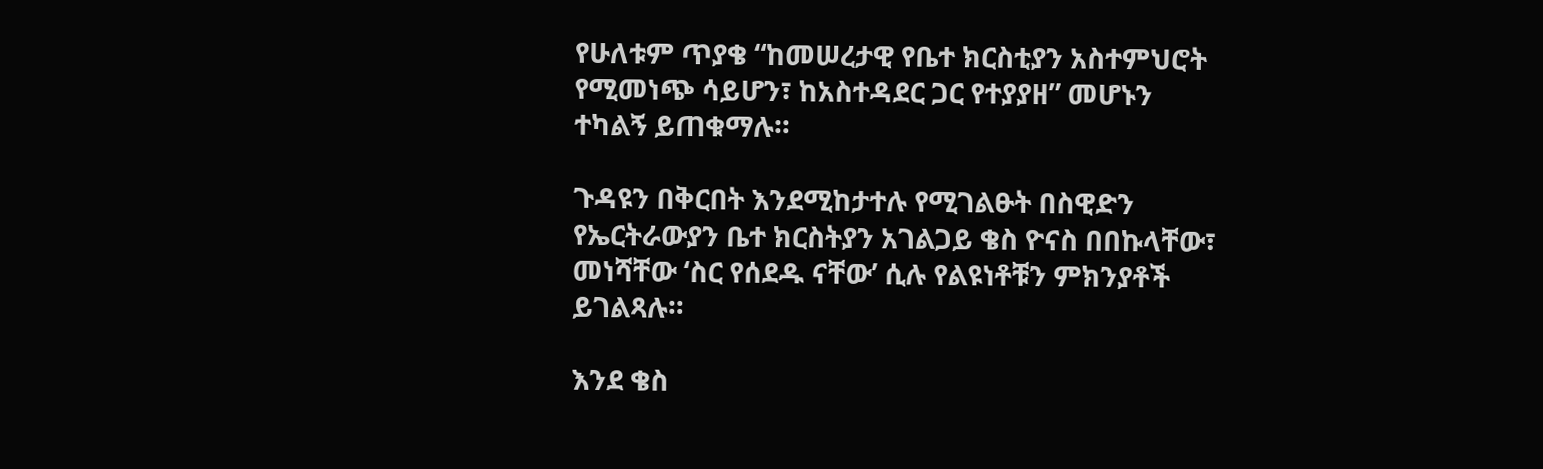የሁለቱም ጥያቄ “ከመሠረታዊ የቤተ ክርስቲያን አስተምህሮት የሚመነጭ ሳይሆን፣ ከአስተዳደር ጋር የተያያዘ” መሆኑን ተካልኝ ይጠቁማሉ።

ጉዳዩን በቅርበት እንደሚከታተሉ የሚገልፁት በስዊድን የኤርትራውያን ቤተ ክርስትያን አገልጋይ ቄስ ዮናስ በበኩላቸው፣ መነሻቸው ‘ስር የሰደዱ ናቸው’ ሲሉ የልዩነቶቹን ምክንያቶች ይገልጻሉ።

እንደ ቄስ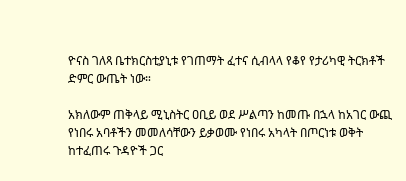ዮናስ ገለጻ ቤተክርስቲያኒቱ የገጠማት ፈተና ሲብላላ የቆየ የታሪካዊ ትርክቶች ድምር ውጤት ነው።

አክለውም ጠቅላይ ሚኒስትር ዐቢይ ወደ ሥልጣን ከመጡ በኋላ ከአገር ውጪ የነበሩ አባቶችን መመለሳቸውን ይቃወሙ የነበሩ አካላት በጦርነቱ ወቅት ከተፈጠሩ ጉዳዮች ጋር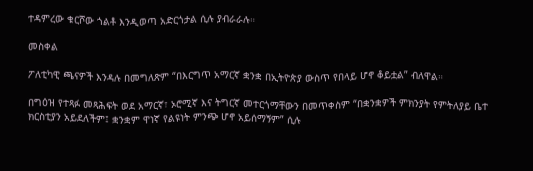ተዳምረው ቁርሾው ጎልቶ እንዲወጣ አድርጎታል ሲሉ ያብራራሉ።

መስቀል

ፖለቲካዊ ጫናዎች እንዳሉ በመግለጽም “በእርግጥ አማርኛ ቋንቋ በኢትዮጵያ ውስጥ የበላይ ሆኖ ቆይቷል” ብለዋል።

በግዕዝ የተጻፉ መጻሕፍት ወደ አማርኛ፣ ኦሮሚኛ እና ትግርኛ መተርጎማቸውን በመጥቀስም “በቋንቋዎች ምክንያት የምትለያይ ቤተ ክርስቲያን አይደለችም፤ ቋንቋም ዋነኛ የልዩነት ምንጭ ሆኖ አይሰማኝም” ሲሉ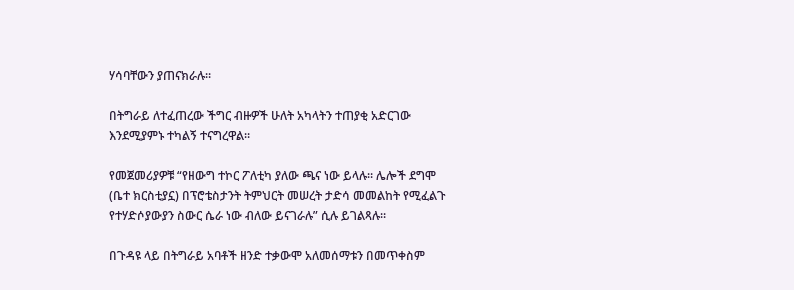ሃሳባቸውን ያጠናክራሉ።

በትግራይ ለተፈጠረው ችግር ብዙዎች ሁለት አካላትን ተጠያቂ አድርገው እንደሚያምኑ ተካልኝ ተናግረዋል።

የመጀመሪያዎቹ “የዘውግ ተኮር ፖለቲካ ያለው ጫና ነው ይላሉ። ሌሎች ደግሞ (ቤተ ክርስቲያኗ) በፕሮቴስታንት ትምህርት መሠረት ታድሳ መመልከት የሚፈልጉ የተሃድሶያውያን ስውር ሴራ ነው ብለው ይናገራሉ” ሲሉ ይገልጻሉ።

በጉዳዩ ላይ በትግራይ አባቶች ዘንድ ተቃውሞ አለመሰማቱን በመጥቀስም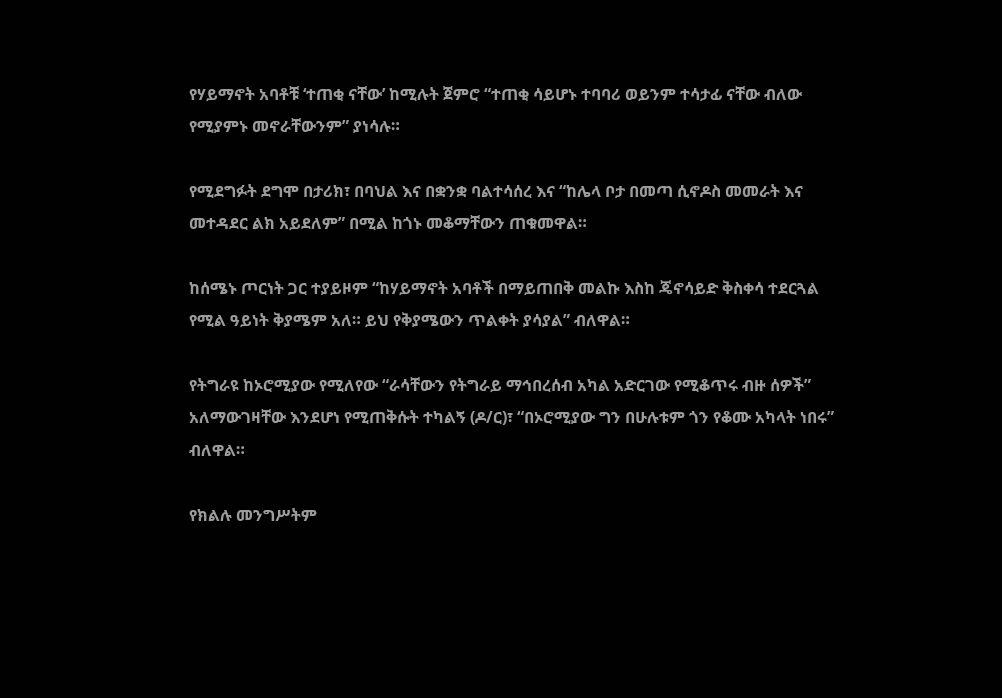የሃይማኖት አባቶቹ ‘ተጠቂ ናቸው’ ከሚሉት ጀምሮ “ተጠቂ ሳይሆኑ ተባባሪ ወይንም ተሳታፊ ናቸው ብለው የሚያምኑ መኖራቸውንም” ያነሳሉ።

የሚደግፉት ደግሞ በታሪክ፣ በባህል እና በቋንቋ ባልተሳሰረ እና “ከሌላ ቦታ በመጣ ሲኖዶስ መመራት እና መተዳደር ልክ አይደለም” በሚል ከጎኑ መቆማቸውን ጠቁመዋል።

ከሰሜኑ ጦርነት ጋር ተያይዞም “ከሃይማኖት አባቶች በማይጠበቅ መልኩ እስከ ጄኖሳይድ ቅስቀሳ ተደርጓል የሚል ዓይነት ቅያሜም አለ። ይህ የቅያሜውን ጥልቀት ያሳያል” ብለዋል።

የትግራዩ ከኦሮሚያው የሚለየው “ራሳቸውን የትግራይ ማኅበረሰብ አካል አድርገው የሚቆጥሩ ብዙ ሰዎች” አለማውገዛቸው እንደሆነ የሚጠቅሱት ተካልኝ (ዶ/ር)፣ “በኦሮሚያው ግን በሁሉቱም ጎን የቆሙ አካላት ነበሩ” ብለዋል።

የክልሉ መንግሥትም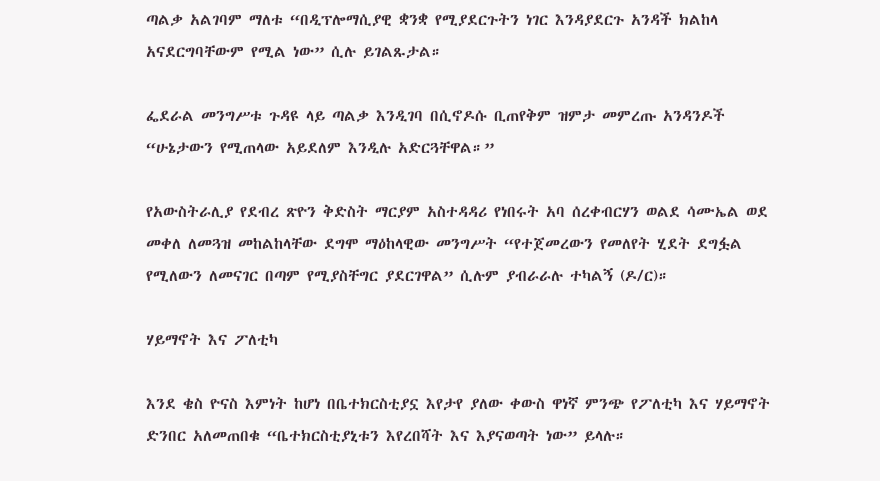ጣልቃ አልገባም ማለቱ “በዲፕሎማሲያዊ ቋንቋ የሚያደርጉትን ነገር እንዳያደርጉ አንዳች ክልከላ አናደርግባቸውም የሚል ነው” ሲሉ ይገልጹታል።

ፌደራል መንግሥቱ ጉዳዩ ላይ ጣልቃ እንዲገባ በሲኖዶሱ ቢጠየቅም ዝምታ መምረጡ አንዳንዶች “ሁኔታውን የሚጠላው አይደለም እንዲሉ አድርጓቸዋል።”

የአውስትራሊያ የደብረ ጽዮን ቅድስት ማርያም አስተዳዳሪ የነበሩት አባ ሰረቀብርሃን ወልደ ሳሙኤል ወደ መቀለ ለመጓዝ መከልከላቸው ደግሞ ማዕከላዊው መንግሥት “የተጀመረውን የመለየት ሂደት ደግፏል የሚለውን ለመናገር በጣም የሚያስቸግር ያደርገዋል” ሲሉም ያብራራሉ ተካልኝ (ዶ/ር)።

ሃይማኖት እና ፖለቲካ

እንደ ቄስ ዮናስ እምነት ከሆነ በቤተክርስቲያኗ እየታየ ያለው ቀውስ ዋነኛ ምንጭ የፖለቲካ እና ሃይማኖት ድንበር አለመጠበቁ “ቤተክርስቲያኒቱን እየረበሻት እና እያናወጣት ነው” ይላሉ።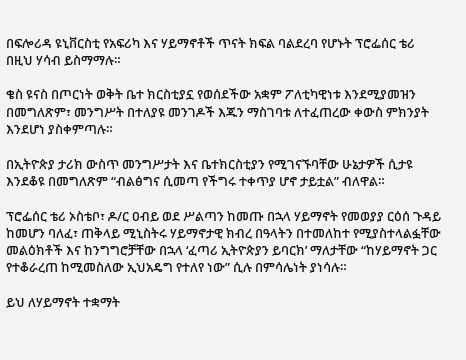በፍሎሪዳ ዩኒቨርስቲ የአፍሪካ እና ሃይማኖቶች ጥናት ክፍል ባልደረባ የሆኑት ፕሮፌሰር ቴሪ በዚህ ሃሳብ ይስማማሉ።

ቄስ ዩናስ በጦርነት ወቅት ቤተ ክርስቲያኗ የወሰደችው አቋም ፖለቲካዊነቱ እንደሚያመዝን በመግለጽም፣ መንግሥት በተለያዩ መንገዶች እጁን ማስገባቱ ለተፈጠረው ቀውስ ምክንያት እንደሆነ ያስቀምጣሉ።

በኢትዮጵያ ታሪክ ውስጥ መንግሥታት እና ቤተክርስቲያን የሚገናኙባቸው ሁኔታዎች ሲታዩ እንደቆዩ በመግለጽም “ብልፅግና ሲመጣ የችግሩ ተቀጥያ ሆኖ ታይቷል” ብለዋል።

ፕሮፌሰር ቴሪ ኦስቴቦ፣ ዶ/ር ዐብይ ወደ ሥልጣን ከመጡ በኋላ ሃይማኖት የመወያያ ርዕሰ ጉዳይ ከመሆን ባለፈ፣ ጠቅላይ ሚኒስትሩ ሃይማኖታዊ ክብረ በዓላትን በተመለከተ የሚያስተላልፏቸው መልዕክቶች እና ከንግግሮቻቸው በኋላ ‘ፈጣሪ ኢትዮጵያን ይባርክ’ ማለታቸው “ከሃይማኖት ጋር የተቆራረጠ ከሚመስለው ኢህአዴግ የተለየ ነው” ሲሉ በምሳሌነት ያነሳሉ።

ይህ ለሃይማኖት ተቋማት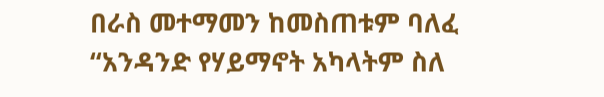በራስ መተማመን ከመስጠቱም ባለፈ “አንዳንድ የሃይማኖት አካላትም ስለ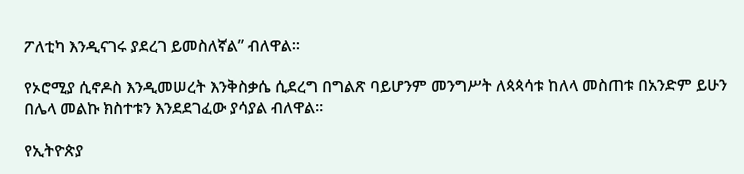ፖለቲካ እንዲናገሩ ያደረገ ይመስለኛል” ብለዋል።

የኦሮሚያ ሲኖዶስ እንዲመሠረት እንቅስቃሴ ሲደረግ በግልጽ ባይሆንም መንግሥት ለጳጳሳቱ ከለላ መስጠቱ በአንድም ይሁን በሌላ መልኩ ክስተቱን እንደደገፈው ያሳያል ብለዋል።

የኢትዮጵያ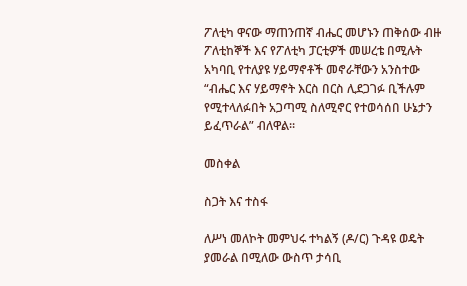ፖለቲካ ዋናው ማጠንጠኛ ብሔር መሆኑን ጠቅሰው ብዙ ፖለቲከኞች እና የፖለቲካ ፓርቲዎች መሠረቴ በሚሉት አካባቢ የተለያዩ ሃይማኖቶች መኖራቸውን አንስተው “ብሔር እና ሃይማኖት እርስ በርስ ሊደጋገፉ ቢችሉም የሚተላለፉበት አጋጣሚ ስለሚኖር የተወሳሰበ ሁኔታን ይፈጥራል” ብለዋል።

መስቀል

ስጋት እና ተስፋ

ለሥነ መለኮት መምህሩ ተካልኝ (ዶ/ር) ጉዳዩ ወዴት ያመራል በሚለው ውስጥ ታሳቢ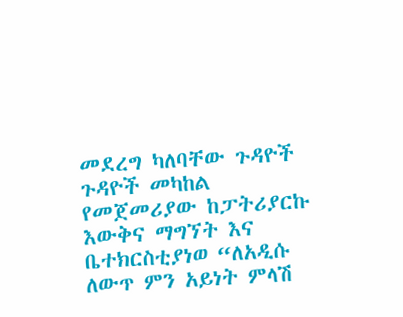መደረግ ካለባቸው ጉዳዮች ጉዳዮች መካከል የመጀመሪያው ከፓትሪያርኩ እውቅና ማግኘት እና ቤተክርስቲያነወ “ለአዲሱ ለውጥ ምን አይነት ምላሽ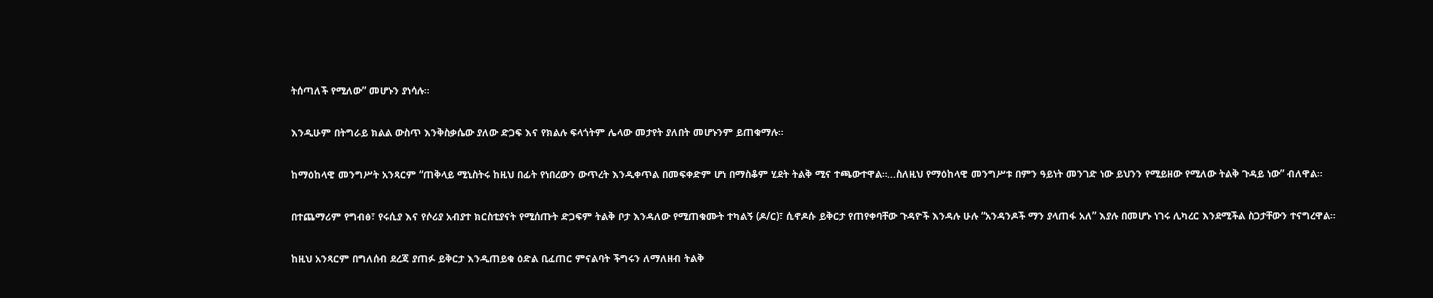ትሰጣለች የሚለው” መሆኑን ያነሳሉ።

እንዲሁም በትግራይ ክልል ውስጥ እንቅስቃሴው ያለው ድጋፍ እና የክልሉ ፍላጎትም ሌላው መታየት ያለበት መሆኑንም ይጠቁማሉ።

ከማዕከላዊ መንግሥት አንጻርም “ጠቅላይ ሚኒስትሩ ከዚህ በፊት የነበረውን ውጥረት እንዲቀጥል በመፍቀድም ሆነ በማስቆም ሂደት ትልቅ ሚና ተጫውተዋል።...ስለዚህ የማዕከላዊ መንግሥቱ በምን ዓይነት መንገድ ነው ይህንን የሚይዘው የሚለው ትልቅ ጉዳይ ነው” ብለዋል።

በተጨማሪም የግብፅ፣ የሩሲያ እና የሶሪያ አብያተ ክርስቲያናት የሚሰጡት ድጋፍም ትልቅ ቦታ እንዳለው የሚጠቁሙት ተካልኝ (ዶ/ር)፣ ሲኖዶሱ ይቅርታ የጠየቀባቸው ጉዳዮች እንዳሉ ሁሉ “አንዳንዶች ማን ያላጠፋ አለ” እያሉ በመሆኑ ነገሩ ሊካረር እንደሚችል ስጋታቸውን ተናግረዋል።

ከዚህ አንጻርም በግለሰብ ደረጃ ያጠፉ ይቅርታ እንዲጠይቁ ዕድል ቢፈጠር ምናልባት ችግሩን ለማለዘብ ትልቅ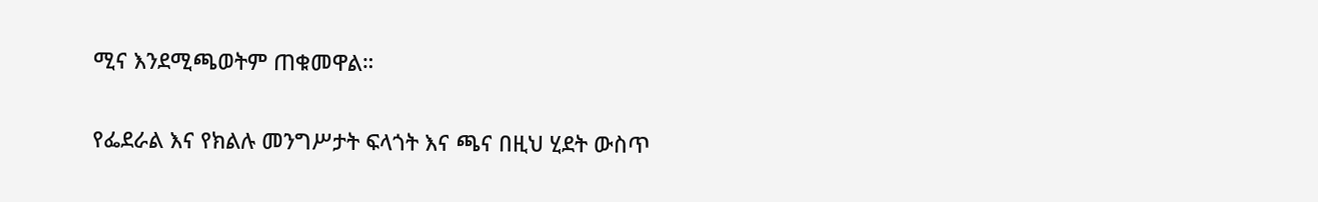ሚና እንደሚጫወትም ጠቁመዋል።

የፌደራል እና የክልሉ መንግሥታት ፍላጎት እና ጫና በዚህ ሂደት ውስጥ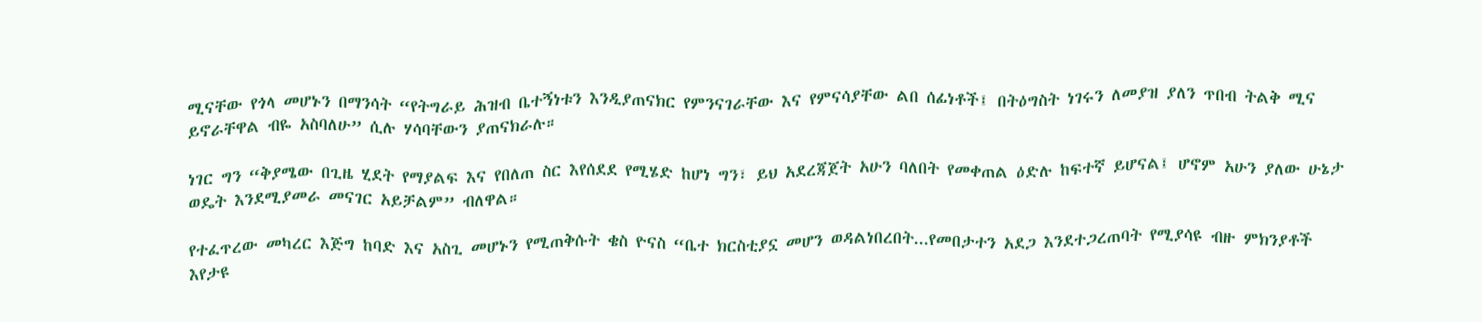ሚናቸው የጎላ መሆኑን በማንሳት “የትግራይ ሕዝብ ቤተኝነቱን እንዲያጠናክር የምንናገራቸው እና የምናሳያቸው ልበ ሰፊነቶች፤ በትዕግስት ነገሩን ለመያዝ ያለን ጥበብ ትልቅ ሚና ይኖራቸዋል ብዬ አስባለሁ” ሲሉ ሃሳባቸውን ያጠናክራሉ።

ነገር ግን “ቅያሜው በጊዜ ሂደት የማያልፍ እና የበለጠ ስር እየሰደደ የሚሄድ ከሆነ ግን፣ ይህ አደረጃጀት አሁን ባለበት የመቀጠል ዕድሉ ከፍተኛ ይሆናል፤ ሆኖም አሁን ያለው ሁኔታ ወዴት እንደሚያመራ መናገር አይቻልም” ብለዋል።

የተፈጥረው መካረር እጅግ ከባድ እና አስጊ መሆኑን የሚጠቅሱት ቄስ ዮናስ “ቤተ ክርስቲያኗ መሆን ወዳልነበረበት...የመበታተን አደጋ እንደተጋረጠባት የሚያሳዩ ብዙ ምክንያቶች እየታዩ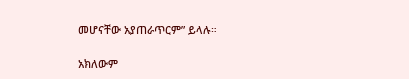መሆናቸው አያጠራጥርም” ይላሉ።

አክለውም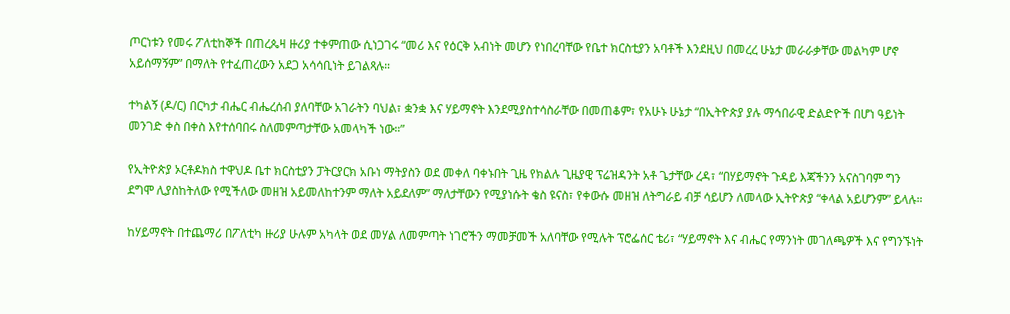ጦርነቱን የመሩ ፖለቲከኞች በጠረጴዛ ዙሪያ ተቀምጠው ሲነጋገሩ “መሪ እና የዕርቅ አብነት መሆን የነበረባቸው የቤተ ክርስቲያን አባቶች እንደዚህ በመረረ ሁኔታ መራራቃቸው መልካም ሆኖ አይሰማኝም” በማለት የተፈጠረውን አደጋ አሳሳቢነት ይገልጻሉ።

ተካልኝ (ዶ/ር) በርካታ ብሔር ብሔረሰብ ያለባቸው አገራትን ባህል፣ ቋንቋ እና ሃይማኖት እንደሚያስተሳስራቸው በመጠቆም፣ የአሁኑ ሁኔታ “በኢትዮጵያ ያሉ ማኅበራዊ ድልድዮች በሆነ ዓይነት መንገድ ቀስ በቀስ እየተሰባበሩ ስለመምጣታቸው አመላካች ነው።”

የኢትዮጵያ ኦርቶዶክስ ተዋህዶ ቤተ ክርስቲያን ፓትርያርክ አቡነ ማትያስን ወደ መቀለ ባቀኑበት ጊዜ የክልሉ ጊዜያዊ ፕሬዝዳንት አቶ ጌታቸው ረዳ፣ “በሃይማኖት ጉዳይ እጃችንን አናስገባም ግን ደግሞ ሊያስከትለው የሚችለው መዘዝ አይመለከተንም ማለት አይደለም” ማለታቸውን የሚያነሱት ቄስ ዩናስ፣ የቀውሱ መዘዝ ለትግራይ ብቻ ሳይሆን ለመላው ኢትዮጵያ “ቀላል አይሆንም” ይላሉ።

ከሃይማኖት በተጨማሪ በፖለቲካ ዙሪያ ሁሉም አካላት ወደ መሃል ለመምጣት ነገሮችን ማመቻመች አለባቸው የሚሉት ፕሮፌሰር ቴሪ፣ “ሃይማኖት እና ብሔር የማንነት መገለጫዎች እና የግንኙነት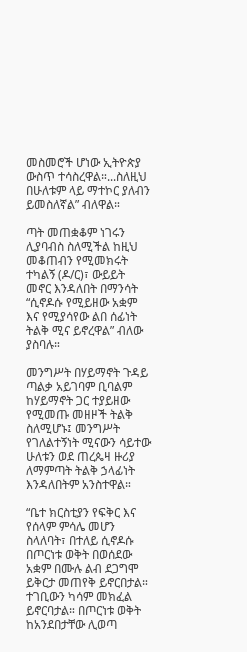መስመሮች ሆነው ኢትዮጵያ ውስጥ ተሳስረዋል።...ስለዚህ በሁለቱም ላይ ማተኮር ያለብን ይመስለኛል” ብለዋል።

ጣት መጠቋቆም ነገሩን ሊያባብስ ስለሚችል ከዚህ መቆጠብን የሚመክሩት ተካልኝ (ዶ/ር)፣ ውይይት መኖር እንዳለበት በማንሳት “ሲኖዶሱ የሚይዘው አቋም እና የሚያሳየው ልበ ሰፊነት ትልቅ ሚና ይኖረዋል” ብለው ያስባሉ።

መንግሥት በሃይማኖት ጉዳይ ጣልቃ አይገባም ቢባልም ከሃይማኖት ጋር ተያይዘው የሚመጡ መዘዞች ትልቅ ስለሚሆኑ፤ መንግሥት የገለልተኝነት ሚናውን ሳይተው ሁለቱን ወደ ጠረጴዛ ዙሪያ ለማምጣት ትልቅ ኃላፊነት እንዳለበትም አንስተዋል።

“ቤተ ክርስቲያን የፍቅር እና የሰላም ምሳሌ መሆን ስላለባት፣ በተለይ ሲኖዶሱ በጦርነቱ ወቅት በወሰደው አቋም በሙሉ ልብ ደጋግሞ ይቅርታ መጠየቅ ይኖርበታል። ተገቢውን ካሳም መክፈል ይኖርባታል። በጦርነቱ ወቅት ከአንደበታቸው ሊወጣ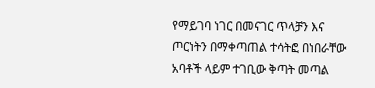የማይገባ ነገር በመናገር ጥላቻን እና ጦርነትን በማቀጣጠል ተሳትፎ በነበራቸው አባቶች ላይም ተገቢው ቅጣት መጣል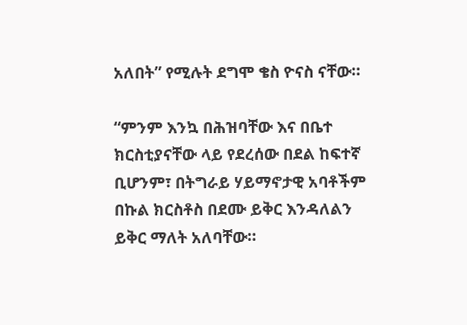አለበት” የሚሉት ደግሞ ቄስ ዮናስ ናቸው።

“ምንም እንኳ በሕዝባቸው እና በቤተ ክርስቲያናቸው ላይ የደረሰው በደል ከፍተኛ ቢሆንም፣ በትግራይ ሃይማኖታዊ አባቶችም በኩል ክርስቶስ በደሙ ይቅር እንዳለልን ይቅር ማለት አለባቸው።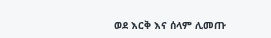ወደ እርቅ እና ሰላም ሊመጡ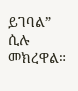ይገባል” ሲሉ መክረዋል።